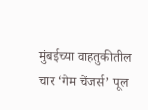मुंबईच्या वाहतुकीतील चार ‘गेम चेंजर्स’ पूल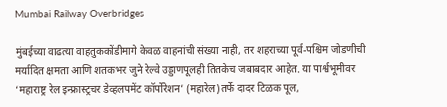Mumbai Railway Overbridges

मुंबईच्या वाढत्या वाहतुककोंडीमागे केवळ वाहनांची संख्या नाही, तर शहराच्या पूर्व-पश्चिम जोडणीची मर्यादित क्षमता आणि शतकभर जुने रेल्वे उड्डाणपूलही तितकेच जबाबदार आहेत. या पार्श्वभूमीवर ‘महाराष्ट्र रेल इन्फ्रास्ट्रचर डेव्हलपमेंट कॉर्पोरेशन’ (महारेल)तर्फे दादर टिळक पूल,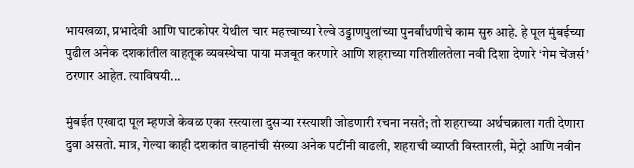भायखळा, प्रभादेवी आणि घाटकोपर येथील चार महत्त्वाच्या रेल्वे उड्डाणपुलांच्या पुनर्बांधणीचे काम सुरु आहे. हे पूल मुंबईच्या पुढील अनेक दशकांतील वाहतूक व्यवस्थेचा पाया मजबूत करणारे आणि शहराच्या गतिशीलतेला नवी दिशा देणारे ‘गेम चेंजर्स’ ठरणार आहेत. त्याविषयी...

मुंबईत एखादा पूल म्हणजे केवळ एका रस्त्याला दुसर्‍या रस्त्याशी जोडणारी रचना नसते; तो शहराच्या अर्थचक्राला गती देणारा दुवा असतो. मात्र, गेल्या काही दशकांत वाहनांची संख्या अनेक पटींनी वाढली, शहराची व्याप्ती विस्तारली, मेट्रो आणि नवीन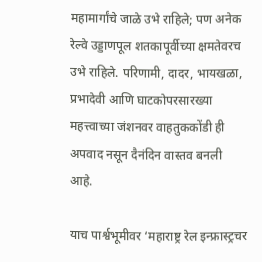महामार्गांचे जाळे उभे राहिले; पण अनेक रेल्वे उड्डाणपूल शतकापूर्वीच्या क्षमतेवरच उभे राहिले. परिणामी, दादर, भायखळा,
प्रभादेवी आणि घाटकोपरसारख्या महत्त्वाच्या जंशनवर वाहतुककोंडी ही अपवाद नसून दैनंदिन वास्तव बनली आहे.

याच पार्श्वभूमीवर ‘महाराष्ट्र रेल इन्फ्रास्ट्रचर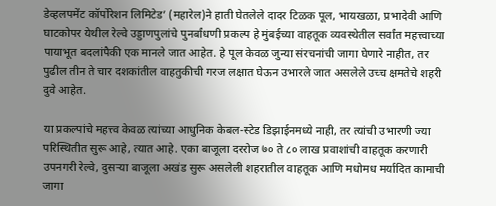डेव्हलपमेंट कॉर्पोरेशन लिमिटेड’ (महारेल)ने हाती घेतलेले दादर टिळक पूल, भायखळा, प्रभादेवी आणि घाटकोपर येथील रेल्वे उड्डाणपुलांचे पुनर्बांधणी प्रकल्प हे मुंबईच्या वाहतूक व्यवस्थेतील सर्वांत महत्त्वाच्या पायाभूत बदलांपैकी एक मानले जात आहेत. हे पूल केवळ जुन्या संरचनांची जागा घेणारे नाहीत, तर पुढील तीन ते चार दशकांतील वाहतुकीची गरज लक्षात घेऊन उभारले जात असलेले उच्च क्षमतेचे शहरी दुवे आहेत.

या प्रकल्पांचे महत्त्व केवळ त्यांच्या आधुनिक केबल-स्टेड डिझाईनमध्ये नाही, तर त्यांची उभारणी ज्या परिस्थितीत सुरू आहे, त्यात आहे. एका बाजूला दररोज ७० ते ८० लाख प्रवाशांची वाहतूक करणारी उपनगरी रेल्वे, दुसर्‍या बाजूला अखंड सुरू असलेली शहरातील वाहतूक आणि मधोमध मर्यादित कामाची जागा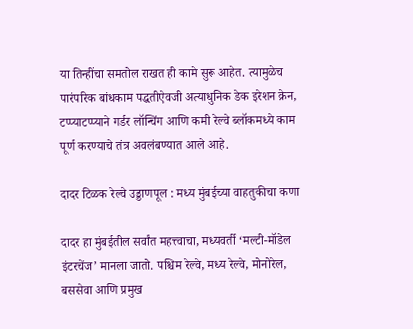या तिन्हींचा समतोल राखत ही कामे सुरू आहेत. त्यामुळेच पारंपरिक बांधकाम पद्धतीऐवजी अत्याधुनिक डेक इरेशन क्रेन, टप्प्याटप्प्याने गर्डर लॉन्चिंग आणि कमी रेल्वे ब्लॉकमध्ये काम पूर्ण करण्याचे तंत्र अवलंबण्यात आले आहे.

दादर टिळक रेल्वे उड्डाणपूल : मध्य मुंबईच्या वाहतुकीचा कणा

दादर हा मुंबईतील सर्वांत महत्त्वाचा, मध्यवर्ती ‘मल्टी-मॉडेल इंटरचेंज’ मानला जातो. पश्चिम रेल्वे, मध्य रेल्वे, मोनोरेल, बससेवा आणि प्रमुख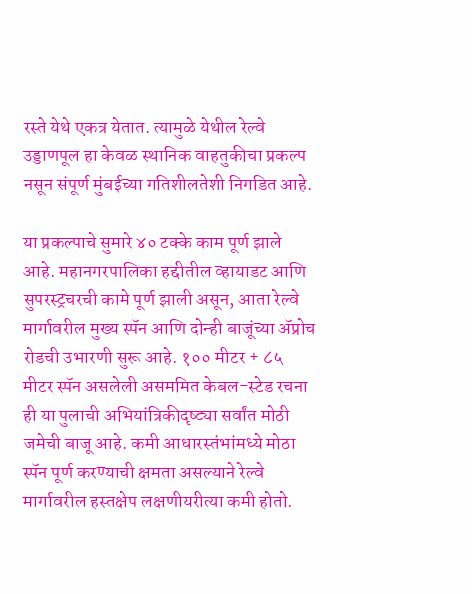रस्ते येथे एकत्र येतात. त्यामुळे येथील रेल्वे उड्डाणपूल हा केवळ स्थानिक वाहतुकीचा प्रकल्प नसून संपूर्ण मुंबईच्या गतिशीलतेशी निगडित आहे.

या प्रकल्पाचे सुमारे ४० टक्के काम पूर्ण झाले आहे. महानगरपालिका हद्दीतील व्हायाडट आणि सुपरस्ट्रचरची कामे पूर्ण झाली असून, आता रेल्वे मार्गावरील मुख्य स्पॅन आणि दोन्ही बाजूंच्या अ‍ॅप्रोच रोडची उभारणी सुरू आहे. १०० मीटर + ८५ मीटर स्पॅन असलेली असममित केबल-स्टेड रचना ही या पुलाची अभियांत्रिकीदृष्ट्या सर्वांत मोठी जमेची बाजू आहे. कमी आधारस्तंभांमध्ये मोठा स्पॅन पूर्ण करण्याची क्षमता असल्याने रेल्वे मार्गावरील हस्तक्षेप लक्षणीयरीत्या कमी होतो.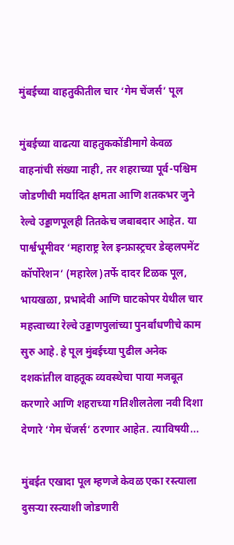मुंबईच्या वाहतुकीतील चार ‘गेम चेंजर्स’ पूल

मुंबईच्या वाढत्या वाहतुककोंडीमागे केवळ वाहनांची संख्या नाही, तर शहराच्या पूर्व-पश्चिम जोडणीची मर्यादित क्षमता आणि शतकभर जुने रेल्वे उड्डाणपूलही तितकेच जबाबदार आहेत. या पार्श्वभूमीवर ‘महाराष्ट्र रेल इन्फ्रास्ट्रचर डेव्हलपमेंट कॉर्पोरेशन’ (महारेल)तर्फे दादर टिळक पूल, भायखळा, प्रभादेवी आणि घाटकोपर येथील चार महत्त्वाच्या रेल्वे उड्डाणपुलांच्या पुनर्बांधणीचे काम सुरु आहे. हे पूल मुंबईच्या पुढील अनेक दशकांतील वाहतूक व्यवस्थेचा पाया मजबूत करणारे आणि शहराच्या गतिशीलतेला नवी दिशा देणारे ‘गेम चेंजर्स’ ठरणार आहेत. त्याविषयी...

मुंबईत एखादा पूल म्हणजे केवळ एका रस्त्याला दुसर्‍या रस्त्याशी जोडणारी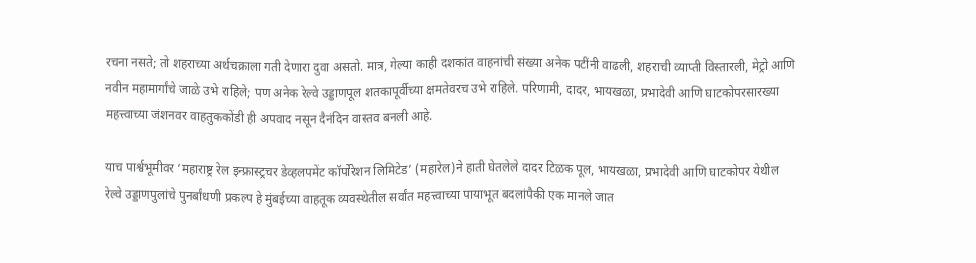रचना नसते; तो शहराच्या अर्थचक्राला गती देणारा दुवा असतो. मात्र, गेल्या काही दशकांत वाहनांची संख्या अनेक पटींनी वाढली, शहराची व्याप्ती विस्तारली, मेट्रो आणि नवीन महामार्गांचे जाळे उभे राहिले; पण अनेक रेल्वे उड्डाणपूल शतकापूर्वीच्या क्षमतेवरच उभे राहिले. परिणामी, दादर, भायखळा, प्रभादेवी आणि घाटकोपरसारख्या महत्त्वाच्या जंशनवर वाहतुककोंडी ही अपवाद नसून दैनंदिन वास्तव बनली आहे.

याच पार्श्वभूमीवर ‘महाराष्ट्र रेल इन्फ्रास्ट्रचर डेव्हलपमेंट कॉर्पोरेशन लिमिटेड’ (महारेल)ने हाती घेतलेले दादर टिळक पूल, भायखळा, प्रभादेवी आणि घाटकोपर येथील रेल्वे उड्डाणपुलांचे पुनर्बांधणी प्रकल्प हे मुंबईच्या वाहतूक व्यवस्थेतील सर्वांत महत्त्वाच्या पायाभूत बदलांपैकी एक मानले जात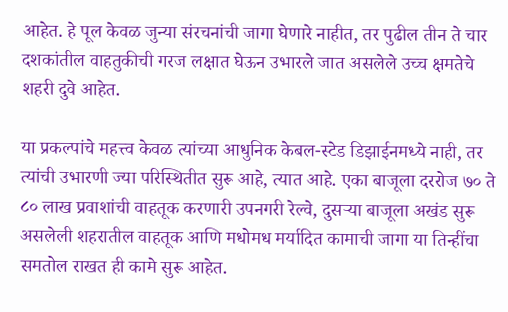आहेत. हे पूल केवळ जुन्या संरचनांची जागा घेणारे नाहीत, तर पुढील तीन ते चार दशकांतील वाहतुकीची गरज लक्षात घेऊन उभारले जात असलेले उच्च क्षमतेचे शहरी दुवे आहेत.

या प्रकल्पांचे महत्त्व केवळ त्यांच्या आधुनिक केबल-स्टेड डिझाईनमध्ये नाही, तर त्यांची उभारणी ज्या परिस्थितीत सुरू आहे, त्यात आहे. एका बाजूला दररोज ७० ते ८० लाख प्रवाशांची वाहतूक करणारी उपनगरी रेल्वे, दुसर्‍या बाजूला अखंड सुरू असलेली शहरातील वाहतूक आणि मधोमध मर्यादित कामाची जागा या तिन्हींचा समतोल राखत ही कामे सुरू आहेत.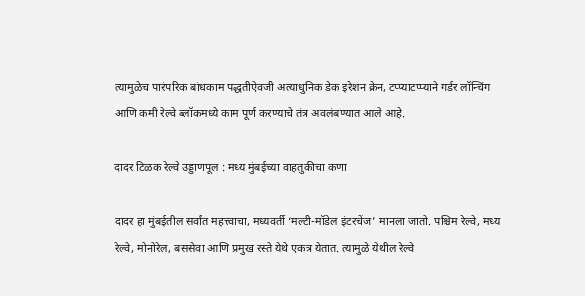त्यामुळेच पारंपरिक बांधकाम पद्धतीऐवजी अत्याधुनिक डेक इरेशन क्रेन, टप्प्याटप्प्याने गर्डर लॉन्चिंग आणि कमी रेल्वे ब्लॉकमध्ये काम पूर्ण करण्याचे तंत्र अवलंबण्यात आले आहे.

दादर टिळक रेल्वे उड्डाणपूल : मध्य मुंबईच्या वाहतुकीचा कणा

दादर हा मुंबईतील सर्वांत महत्त्वाचा, मध्यवर्ती ‘मल्टी-मॉडेल इंटरचेंज’ मानला जातो. पश्चिम रेल्वे, मध्य रेल्वे, मोनोरेल, बससेवा आणि प्रमुख रस्ते येथे एकत्र येतात. त्यामुळे येथील रेल्वे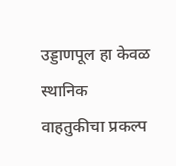उड्डाणपूल हा केवळ स्थानिक वाहतुकीचा प्रकल्प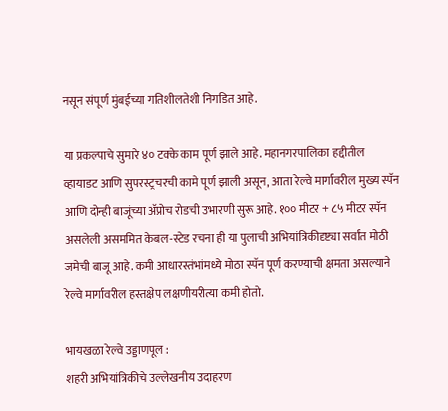नसून संपूर्ण मुंबईच्या गतिशीलतेशी निगडित आहे.

या प्रकल्पाचे सुमारे ४० टक्के काम पूर्ण झाले आहे. महानगरपालिका हद्दीतील व्हायाडट आणि सुपरस्ट्रचरची कामे पूर्ण झाली असून, आता रेल्वे मार्गावरील मुख्य स्पॅन आणि दोन्ही बाजूंच्या अ‍ॅप्रोच रोडची उभारणी सुरू आहे. १०० मीटर + ८५ मीटर स्पॅन असलेली असममित केबल-स्टेड रचना ही या पुलाची अभियांत्रिकीदृष्ट्या सर्वांत मोठी जमेची बाजू आहे. कमी आधारस्तंभांमध्ये मोठा स्पॅन पूर्ण करण्याची क्षमता असल्याने रेल्वे मार्गावरील हस्तक्षेप लक्षणीयरीत्या कमी होतो.

भायखळा रेल्वे उड्डाणपूल :
शहरी अभियांत्रिकीचे उल्लेखनीय उदाहरण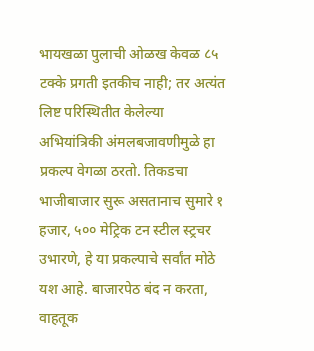भायखळा पुलाची ओळख केवळ ८५ टक्के प्रगती इतकीच नाही; तर अत्यंत लिष्ट परिस्थितीत केलेल्या अभियांत्रिकी अंमलबजावणीमुळे हा प्रकल्प वेगळा ठरतो. तिकडचा भाजीबाजार सुरू असतानाच सुमारे १ हजार, ५०० मेट्रिक टन स्टील स्ट्रचर उभारणे, हे या प्रकल्पाचे सर्वांत मोठे यश आहे. बाजारपेठ बंद न करता, वाहतूक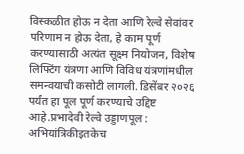विस्कळीत होऊ न देता आणि रेल्वे सेवांवर परिणाम न होऊ देता, हे काम पूर्ण करण्यासाठी अत्यंत सूक्ष्म नियोजन, विशेष लिफ्टिंग यंत्रणा आणि विविध यंत्रणांमधील समन्वयाची कसोटी लागली. डिसेंबर २०२६ पर्यंत हा पूल पूर्ण करण्याचे उद्दिष्ट आहे.प्रभादेवी रेल्वे उड्डाणपूल : अभियांत्रिकीइतकेच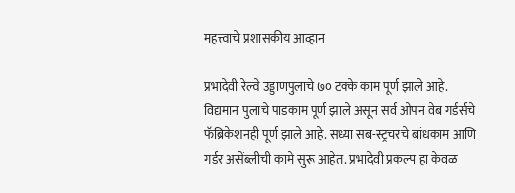महत्त्वाचे प्रशासकीय आव्हान

प्रभादेवी रेल्वे उड्डाणपुलाचे ७० टक्के काम पूर्ण झाले आहे. विद्यमान पुलाचे पाडकाम पूर्ण झाले असून सर्व ओपन वेब गर्डर्सचे फॅब्रिकेशनही पूर्ण झाले आहे. सध्या सब-स्ट्रचरचे बांधकाम आणि गर्डर असेंब्लीची कामे सुरू आहेत. प्रभादेवी प्रकल्प हा केवळ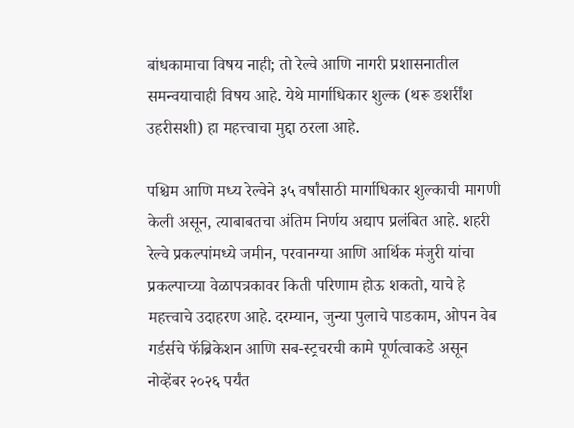बांधकामाचा विषय नाही; तो रेल्वे आणि नागरी प्रशासनातील समन्वयाचाही विषय आहे. येथे मार्गाधिकार शुल्क (थरू ङशर्रींश उहरीसशी) हा महत्त्वाचा मुद्दा ठरला आहे.

पश्चिम आणि मध्य रेल्वेने ३५ वर्षांसाठी मार्गाधिकार शुल्काची मागणी केली असून, त्याबाबतचा अंतिम निर्णय अद्याप प्रलंबित आहे. शहरी रेल्वे प्रकल्पांमध्ये जमीन, परवानग्या आणि आर्थिक मंजुरी यांचा प्रकल्पाच्या वेळापत्रकावर किती परिणाम होऊ शकतो, याचे हे महत्त्वाचे उदाहरण आहे. दरम्यान, जुन्या पुलाचे पाडकाम, ओपन वेब गर्डर्सचे फॅब्रिकेशन आणि सब-स्ट्रचरची कामे पूर्णत्वाकडे असून नोव्हेंबर २०२६ पर्यंत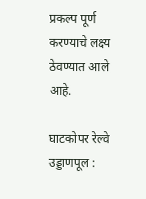प्रकल्प पूर्ण करण्याचे लक्ष्य ठेवण्यात आले आहे.

घाटकोपर रेल्वे उड्डाणपूल :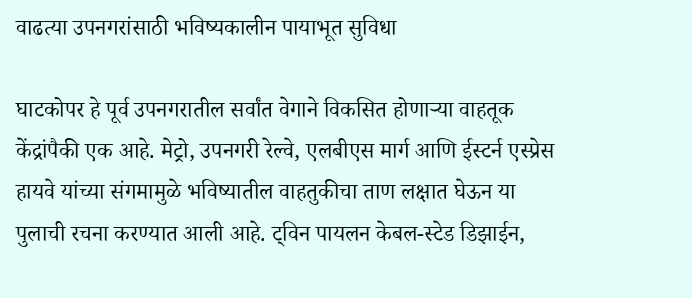वाढत्या उपनगरांसाठी भविष्यकालीन पायाभूत सुविधा

घाटकोपर हे पूर्व उपनगरातील सर्वांत वेगाने विकसित होणार्‍या वाहतूक केंद्रांपैकी एक आहे. मेट्रो, उपनगरी रेल्वे, एलबीएस मार्ग आणि ईस्टर्न एस्प्रेस हायवे यांच्या संगमामुळे भविष्यातील वाहतुकीचा ताण लक्षात घेऊन या पुलाची रचना करण्यात आली आहे. ट्विन पायलन केबल-स्टेड डिझाईन,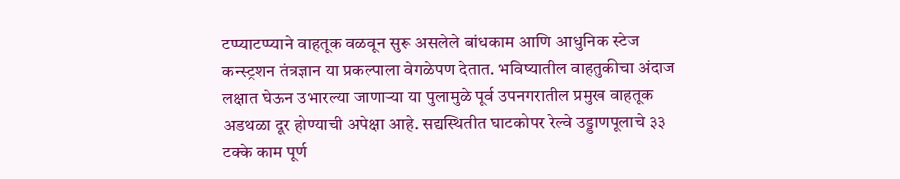टप्प्याटप्प्याने वाहतूक वळवून सुरू असलेले बांधकाम आणि आधुनिक स्टेज कन्स्ट्रशन तंत्रज्ञान या प्रकल्पाला वेगळेपण देतात. भविष्यातील वाहतुकीचा अंदाज लक्षात घेऊन उभारल्या जाणार्‍या या पुलामुळे पूर्व उपनगरातील प्रमुख वाहतूक अडथळा दूर होण्याची अपेक्षा आहे. सद्यस्थितीत घाटकोपर रेल्वे उड्डाणपूलाचे ३३ टक्के काम पूर्ण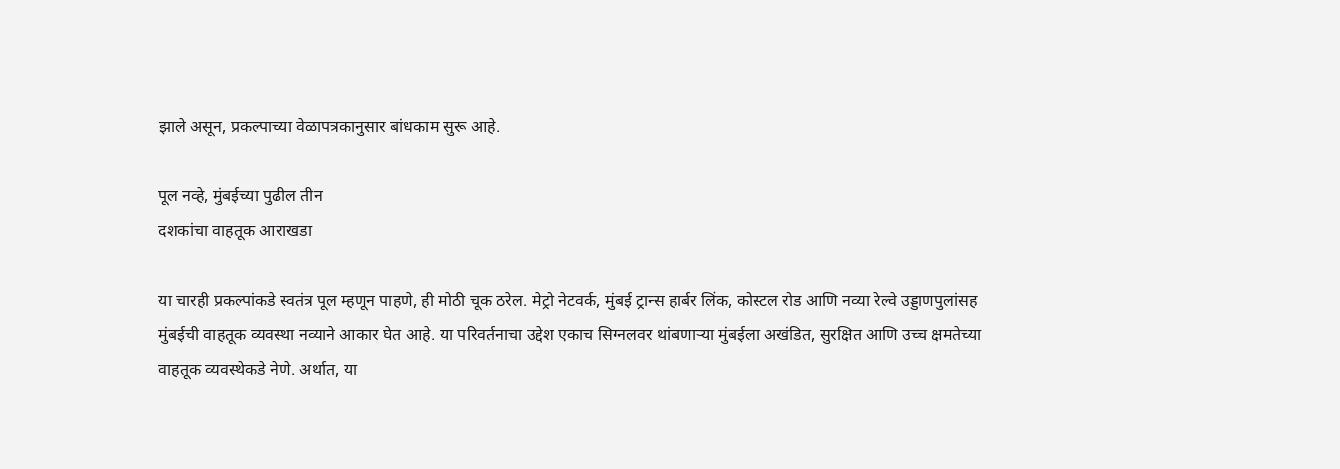झाले असून, प्रकल्पाच्या वेळापत्रकानुसार बांधकाम सुरू आहे.

पूल नव्हे, मुंबईच्या पुढील तीन
दशकांचा वाहतूक आराखडा

या चारही प्रकल्पांकडे स्वतंत्र पूल म्हणून पाहणे, ही मोठी चूक ठरेल. मेट्रो नेटवर्क, मुंबई ट्रान्स हार्बर लिंक, कोस्टल रोड आणि नव्या रेल्वे उड्डाणपुलांसह मुंबईची वाहतूक व्यवस्था नव्याने आकार घेत आहे. या परिवर्तनाचा उद्देश एकाच सिग्नलवर थांबणार्‍या मुंबईला अखंडित, सुरक्षित आणि उच्च क्षमतेच्या वाहतूक व्यवस्थेकडे नेणे. अर्थात, या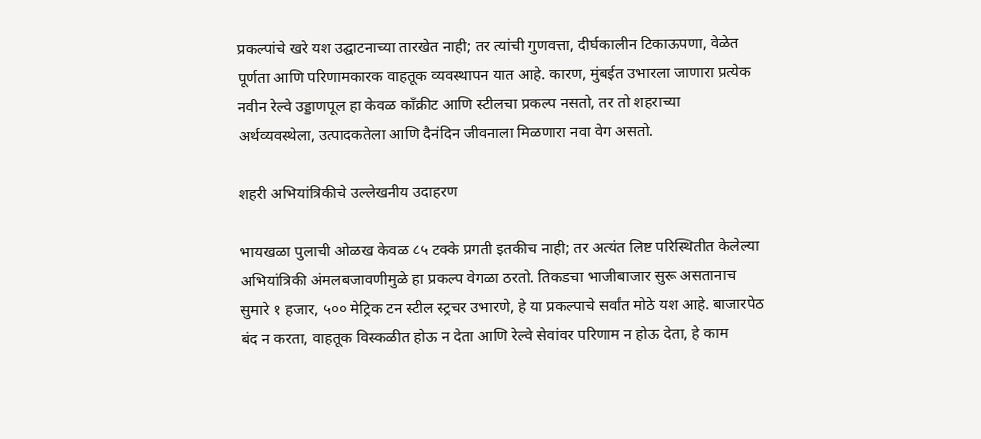प्रकल्पांचे खरे यश उद्घाटनाच्या तारखेत नाही; तर त्यांची गुणवत्ता, दीर्घकालीन टिकाऊपणा, वेळेत पूर्णता आणि परिणामकारक वाहतूक व्यवस्थापन यात आहे. कारण, मुंबईत उभारला जाणारा प्रत्येक नवीन रेल्वे उड्डाणपूल हा केवळ काँक्रीट आणि स्टीलचा प्रकल्प नसतो, तर तो शहराच्या अर्थव्यवस्थेला, उत्पादकतेला आणि दैनंदिन जीवनाला मिळणारा नवा वेग असतो.

शहरी अभियांत्रिकीचे उल्लेखनीय उदाहरण

भायखळा पुलाची ओळख केवळ ८५ टक्के प्रगती इतकीच नाही; तर अत्यंत लिष्ट परिस्थितीत केलेल्या अभियांत्रिकी अंमलबजावणीमुळे हा प्रकल्प वेगळा ठरतो. तिकडचा भाजीबाजार सुरू असतानाच सुमारे १ हजार, ५०० मेट्रिक टन स्टील स्ट्रचर उभारणे, हे या प्रकल्पाचे सर्वांत मोठे यश आहे. बाजारपेठ बंद न करता, वाहतूक विस्कळीत होऊ न देता आणि रेल्वे सेवांवर परिणाम न होऊ देता, हे काम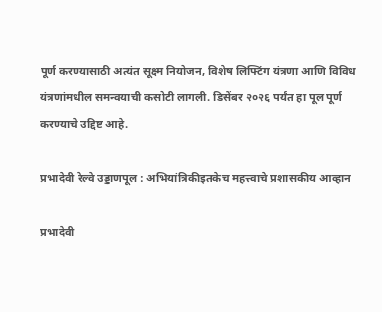पूर्ण करण्यासाठी अत्यंत सूक्ष्म नियोजन, विशेष लिफ्टिंग यंत्रणा आणि विविध यंत्रणांमधील समन्वयाची कसोटी लागली. डिसेंबर २०२६ पर्यंत हा पूल पूर्ण करण्याचे उद्दिष्ट आहे.

प्रभादेवी रेल्वे उड्डाणपूल : अभियांत्रिकीइतकेच महत्त्वाचे प्रशासकीय आव्हान

प्रभादेवी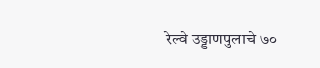रेल्वे उड्डाणपुलाचे ७०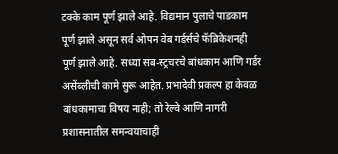टक्के काम पूर्ण झाले आहे. विद्यमान पुलाचे पाडकाम पूर्ण झाले असून सर्व ओपन वेब गर्डर्सचे फॅब्रिकेशनही पूर्ण झाले आहे. सध्या सब-स्ट्रचरचे बांधकाम आणि गर्डर असेंब्लीची कामे सुरू आहेत. प्रभादेवी प्रकल्प हा केवळ बांधकामाचा विषय नाही; तो रेल्वे आणि नागरी प्रशासनातील समन्वयाचाही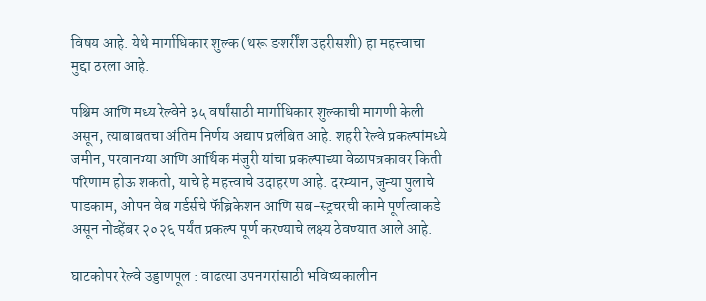विषय आहे. येथे मार्गाधिकार शुल्क (थरू ङशर्रींश उहरीसशी) हा महत्त्वाचा मुद्दा ठरला आहे.

पश्चिम आणि मध्य रेल्वेने ३५ वर्षांसाठी मार्गाधिकार शुल्काची मागणी केली असून, त्याबाबतचा अंतिम निर्णय अद्याप प्रलंबित आहे. शहरी रेल्वे प्रकल्पांमध्ये जमीन, परवानग्या आणि आर्थिक मंजुरी यांचा प्रकल्पाच्या वेळापत्रकावर किती परिणाम होऊ शकतो, याचे हे महत्त्वाचे उदाहरण आहे. दरम्यान, जुन्या पुलाचे पाडकाम, ओपन वेब गर्डर्सचे फॅब्रिकेशन आणि सब-स्ट्रचरची कामे पूर्णत्वाकडे असून नोव्हेंबर २०२६ पर्यंत प्रकल्प पूर्ण करण्याचे लक्ष्य ठेवण्यात आले आहे.

घाटकोपर रेल्वे उड्डाणपूल : वाढत्या उपनगरांसाठी भविष्यकालीन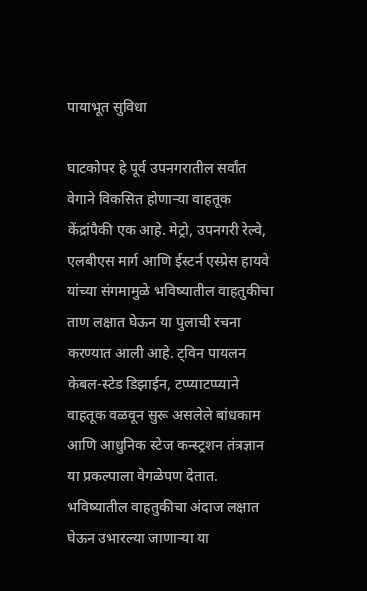पायाभूत सुविधा

घाटकोपर हे पूर्व उपनगरातील सर्वांत वेगाने विकसित होणार्‍या वाहतूक केंद्रांपैकी एक आहे. मेट्रो, उपनगरी रेल्वे, एलबीएस मार्ग आणि ईस्टर्न एस्प्रेस हायवे यांच्या संगमामुळे भविष्यातील वाहतुकीचा ताण लक्षात घेऊन या पुलाची रचना करण्यात आली आहे. ट्विन पायलन केबल-स्टेड डिझाईन, टप्प्याटप्प्याने वाहतूक वळवून सुरू असलेले बांधकाम आणि आधुनिक स्टेज कन्स्ट्रशन तंत्रज्ञान या प्रकल्पाला वेगळेपण देतात. भविष्यातील वाहतुकीचा अंदाज लक्षात घेऊन उभारल्या जाणार्‍या या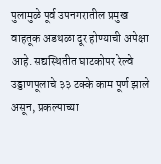पुलामुळे पूर्व उपनगरातील प्रमुख वाहतूक अडथळा दूर होण्याची अपेक्षा आहे. सद्यस्थितीत घाटकोपर रेल्वे उड्डाणपूलाचे ३३ टक्के काम पूर्ण झाले असून, प्रकल्पाच्या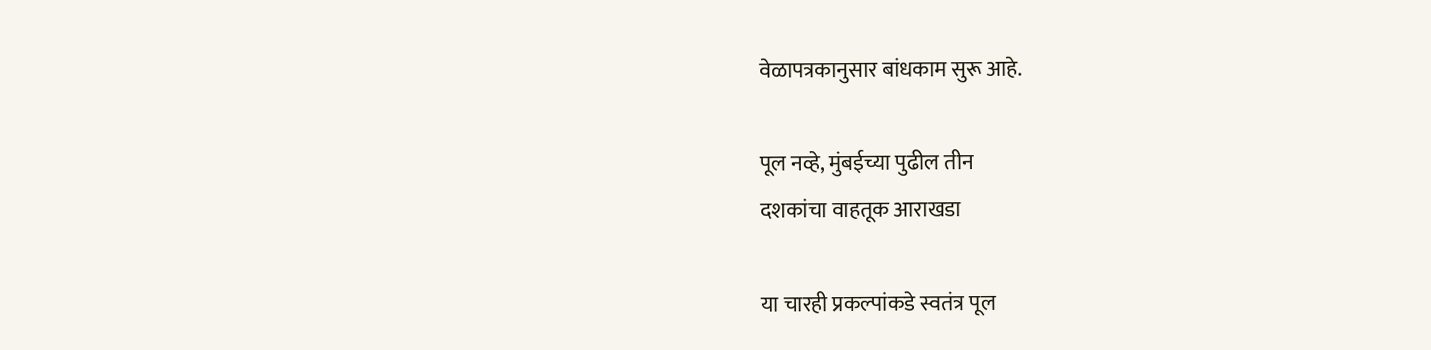वेळापत्रकानुसार बांधकाम सुरू आहे.

पूल नव्हे, मुंबईच्या पुढील तीन
दशकांचा वाहतूक आराखडा

या चारही प्रकल्पांकडे स्वतंत्र पूल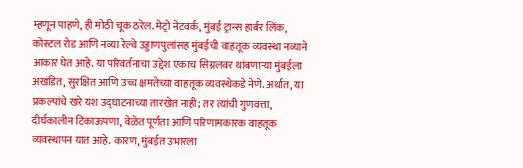म्हणून पाहणे, ही मोठी चूक ठरेल. मेट्रो नेटवर्क, मुंबई ट्रान्स हार्बर लिंक, कोस्टल रोड आणि नव्या रेल्वे उड्डाणपुलांसह मुंबईची वाहतूक व्यवस्था नव्याने आकार घेत आहे. या परिवर्तनाचा उद्देश एकाच सिग्नलवर थांबणार्‍या मुंबईला अखंडित, सुरक्षित आणि उच्च क्षमतेच्या वाहतूक व्यवस्थेकडे नेणे. अर्थात, या प्रकल्पांचे खरे यश उद्घाटनाच्या तारखेत नाही; तर त्यांची गुणवत्ता, दीर्घकालीन टिकाऊपणा, वेळेत पूर्णता आणि परिणामकारक वाहतूक व्यवस्थापन यात आहे. कारण, मुंबईत उभारला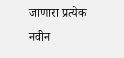जाणारा प्रत्येक नवीन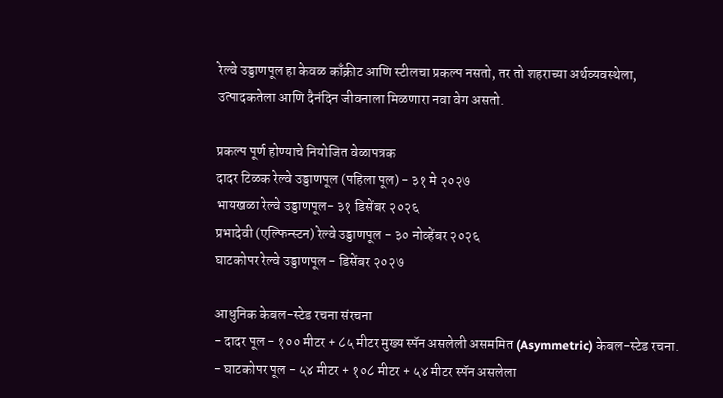रेल्वे उड्डाणपूल हा केवळ काँक्रीट आणि स्टीलचा प्रकल्प नसतो, तर तो शहराच्या अर्थव्यवस्थेला, उत्पादकतेला आणि दैनंदिन जीवनाला मिळणारा नवा वेग असतो.

प्रकल्प पूर्ण होण्याचे नियोजित वेळापत्रक
दादर टिळक रेल्वे उड्डाणपूल (पहिला पूल) - ३१ मे २०२७
भायखळा रेल्वे उड्डाणपूल- ३१ डिसेंबर २०२६
प्रभादेवी (एल्फिन्स्टन) रेल्वे उड्डाणपूल - ३० नोव्हेंबर २०२६
घाटकोपर रेल्वे उड्डाणपूल - डिसेंबर २०२७

आधुनिक केबल-स्टेड रचना संरचना
- दादर पूल - १०० मीटर + ८५ मीटर मुख्य स्पॅन असलेली असममित (Asymmetric) केबल-स्टेड रचना.
- घाटकोपर पूल - ५४ मीटर + १०८ मीटर + ५४ मीटर स्पॅन असलेला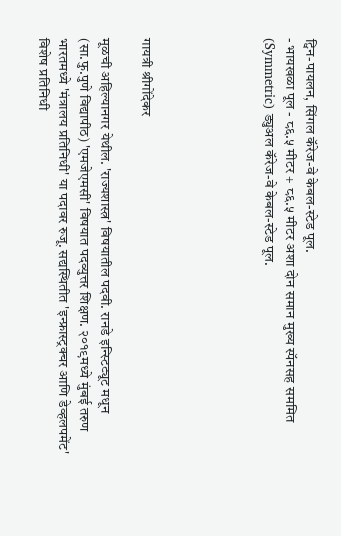ट्विन-पायलन, सिंगल कॅरेज-वे केबल-स्टेड पूल.
- भायखळा पूल - ८६.५ मीटर + ८६.५ मीटर अशा दोन समान मुख्य स्पॅनसह सममित (Symmetric) ड्युअल कॅरेज-वे केबल-स्टेड पूल.





गायत्री श्रीगोंदेकर

मूळची अहिल्यानगर येथील. 'राज्यशास्त्र' विषयातील पदवी. रानडे इन्स्टिट्यूट मधून (सा.फु.पुणे विद्यापीठ) 'एमजेएमसी' विषयात पदव्युत्तर शिक्षण. २०१९मध्ये मुंबई तरुण भारतमध्ये 'मंत्रालय प्रतिनिधी' या पदावर रुजू. सद्यस्थितीत 'इन्फ्रास्ट्रक्चर आणि डेव्हलपमेंट' विशेष प्रतिनिधी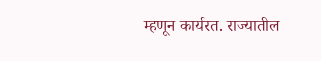म्हणून कार्यरत. राज्यातील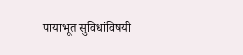पायाभूत सुविधांविषयी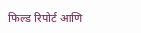फिल्ड रिपोर्ट आणि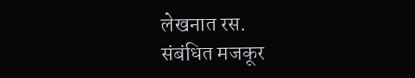लेखनात रस.
संबंधित मजकूर